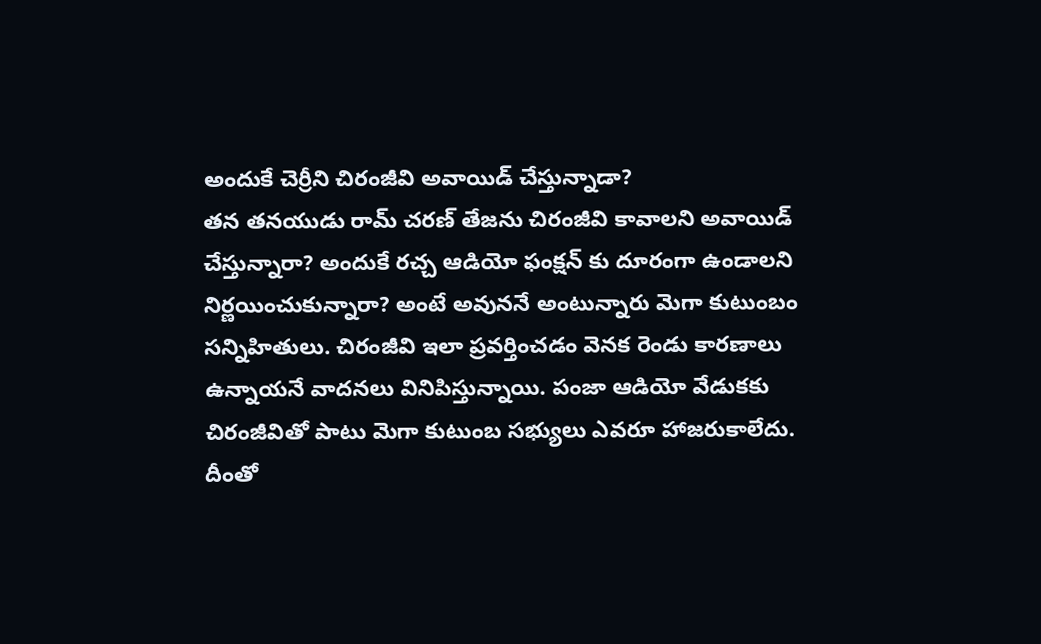అందుకే చెర్రీని చిరంజీవి అవాయిడ్ చేస్తున్నాడా?
తన తనయుడు రామ్ చరణ్ తేజను చిరంజీవి కావాలని అవాయిడ్ చేస్తున్నారా? అందుకే రచ్చ ఆడియో ఫంక్షన్ కు దూరంగా ఉండాలని నిర్ణయించుకున్నారా? అంటే అవుననే అంటున్నారు మెగా కుటుంబం సన్నిహితులు. చిరంజీవి ఇలా ప్రవర్తించడం వెనక రెండు కారణాలు ఉన్నాయనే వాదనలు వినిపిస్తున్నాయి. పంజా ఆడియో వేడుకకు చిరంజీవితో పాటు మెగా కుటుంబ సభ్యులు ఎవరూ హాజరుకాలేదు. దీంతో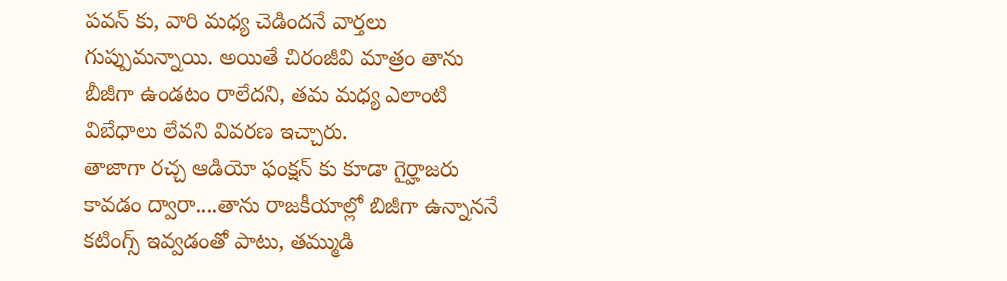పవన్ కు, వారి మధ్య చెడిందనే వార్తలు గుప్పుమన్నాయి. అయితే చిరంజీవి మాత్రం తాను బీజీగా ఉండటం రాలేదని, తమ మధ్య ఎలాంటి విబేధాలు లేవని వివరణ ఇచ్చారు.
తాజాగా రచ్చ ఆడియో ఫంక్షన్ కు కూడా గైర్హాజరు కావడం ద్వారా....తాను రాజకీయాల్లో బిజీగా ఉన్నాననే కటింగ్స్ ఇవ్వడంతో పాటు, తమ్ముడి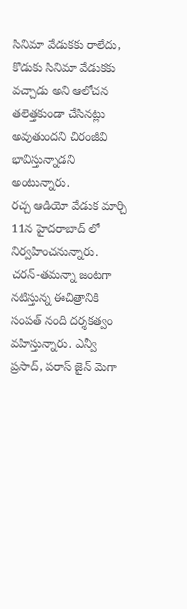సినిమా వేడుకకు రాలేదు, కొడుకు సినిమా వేడుకకు వచ్చాడు అని ఆలోచన తలెత్తకుండా చేసినట్లు అవుతుందని చిరంజీవి భావిస్తున్నాడని అంటున్నారు.
రచ్చ ఆడియో వేడుక మార్చి 11న హైదరాబాద్ లో నిర్వహించనున్నారు. చరన్-తమన్నా జంటగా నటిస్తున్న ఈచిత్రానికి సంపత్ నంది దర్శకత్వం వహిస్తున్నారు. ఎన్వీ ప్రసాద్, పరాస్ జైన్ మెగా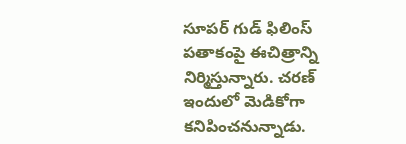సూపర్ గుడ్ ఫిలింస్ పతాకంపై ఈచిత్రాన్ని నిర్మిస్తున్నారు. చరణ్ ఇందులో మెడికోగా కనిపించనున్నాడు.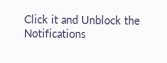Click it and Unblock the Notifications